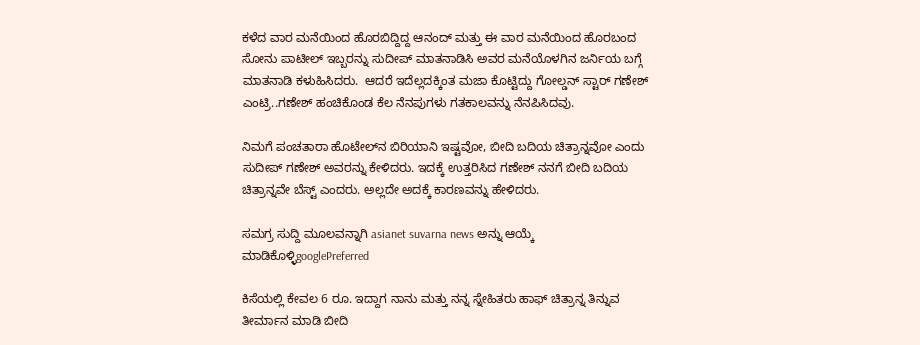ಕಳೆದ ವಾರ ಮನೆಯಿಂದ ಹೊರಬಿದ್ದಿದ್ದ ಆನಂದ್ ಮತ್ತು ಈ ವಾರ ಮನೆಯಿಂದ ಹೊರಬಂದ ಸೋನು ಪಾಟೀಲ್ ಇಬ್ಬರನ್ನು ಸುದೀಪ್ ಮಾತನಾಡಿಸಿ ಅವರ ಮನೆಯೊಳಗಿನ ಜರ್ನಿಯ ಬಗ್ಗೆ ಮಾತನಾಡಿ ಕಳುಹಿಸಿದರು.  ಆದರೆ ಇದೆಲ್ಲದಕ್ಕಿಂತ ಮಜಾ ಕೊಟ್ಟಿದ್ದು ಗೋಲ್ಡನ್ ಸ್ಟಾರ್ ಗಣೇಶ್ ಎಂಟ್ರಿ..ಗಣೇಶ್ ಹಂಚಿಕೊಂಡ ಕೆಲ ನೆನಪುಗಳು ಗತಕಾಲವನ್ನು ನೆನಪಿಸಿದವು.

ನಿಮಗೆ ಪಂಚತಾರಾ ಹೊಟೇಲ್‌ನ ಬಿರಿಯಾನಿ ಇಷ್ಟವೋ, ಬೀದಿ ಬದಿಯ ಚಿತ್ರಾನ್ನವೋ ಎಂದು ಸುದೀಪ್ ಗಣೇಶ್ ಅವರನ್ನು ಕೇಳಿದರು. ಇದಕ್ಕೆ ಉತ್ತರಿಸಿದ ಗಣೇಶ್ ನನಗೆ ಬೀದಿ ಬದಿಯ ಚಿತ್ರಾನ್ನವೇ ಬೆಸ್ಟ್ ಎಂದರು. ಅಲ್ಲದೇ ಅದಕ್ಕೆ ಕಾರಣವನ್ನು ಹೇಳಿದರು.

ಸಮಗ್ರ ಸುದ್ದಿ ಮೂಲವನ್ನಾಗಿ asianet suvarna news ಅನ್ನು ಆಯ್ಕೆ ಮಾಡಿಕೊಳ್ಳಿgooglePreferred

ಕಿಸೆಯಲ್ಲಿ ಕೇವಲ 6 ರೂ. ಇದ್ದಾಗ ನಾನು ಮತ್ತು ನನ್ನ ಸ್ನೇಹಿತರು ಹಾಫ್ ಚಿತ್ರಾನ್ನ ತಿನ್ನುವ ತೀರ್ಮಾನ ಮಾಡಿ ಬೀದಿ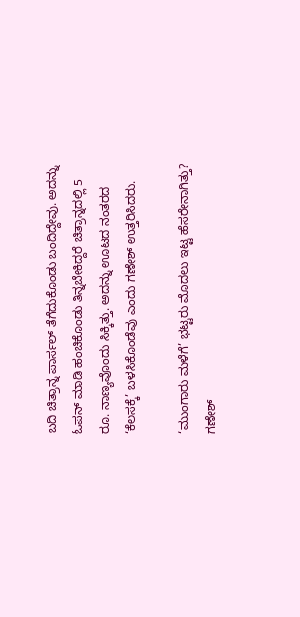ಬದಿ ಚಿತ್ರಾನ್ನ ಪಾರ್ಸಲ್ ತೆಗೆದುಕೊಂಡು ಬಂದಿದ್ದೇವು. ಅದನ್ನು ಓಪನ್ ಮಾಡಿ ಹಂಚಿಕೊಂಡು ತಿನ್ನಬೇಕಿದ್ದರೆ ಚಿತ್ರಾನ್ನದಲ್ಲಿ 5 ರೂ. ನಾಣ್ಯವೊಂದು ಸಿಕ್ಕಿತ್ತು. ಅದನ್ನು ಊಟದ ನಂತರದ ‘ಕೆಲಸಕ್ಕೆ’ ಬಳಸಿಕೊಂಡೆವು ಎಂದು ಗಣೇಶ್ ಉತ್ತರಿಸಿದರು.

‘ಮುಂಗಾರು ಮಳೆಗೆ’ ಭಟ್ಟರು ಮೊದಲು ಇಟ್ಟ ಹೆಸರೇನಾಗಿತ್ತು? ಗಣೇಶ್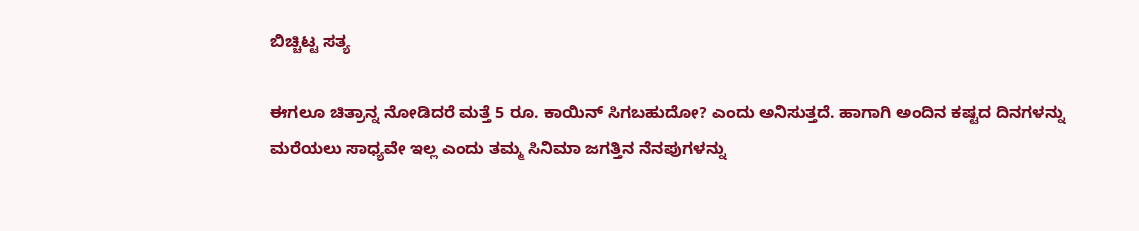ಬಿಚ್ಚಿಟ್ಟ ಸತ್ಯ

ಈಗಲೂ ಚಿತ್ರಾನ್ನ ನೋಡಿದರೆ ಮತ್ತೆ 5 ರೂ. ಕಾಯಿನ್ ಸಿಗಬಹುದೋ? ಎಂದು ಅನಿಸುತ್ತದೆ. ಹಾಗಾಗಿ ಅಂದಿನ ಕಷ್ಟದ ದಿನಗಳನ್ನು ಮರೆಯಲು ಸಾಧ್ಯವೇ ಇಲ್ಲ ಎಂದು ತಮ್ಮ ಸಿನಿಮಾ ಜಗತ್ತಿನ ನೆನಪುಗಳನ್ನು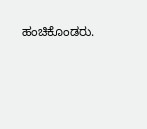ಹಂಚಿಕೊಂಡರು.